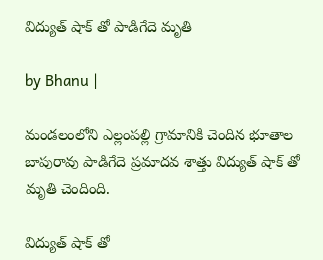విద్యుత్ షాక్ తో పాడిగేదె మృతి

by Bhanu |

మండలంలోని ఎల్లంపల్లి గ్రామానికి చెందిన భూతాల బాపురావు పాడిగేదె ప్రమాదవ శాత్తు విద్యుత్ షాక్ తో మృతి చెందింది.

విద్యుత్ షాక్ తో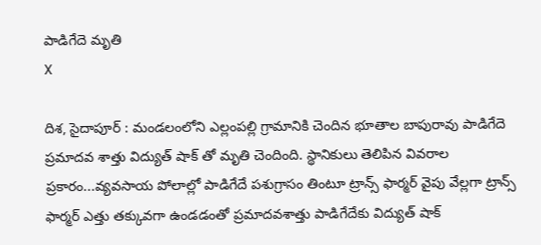పాడిగేదె మృతి
X

దిశ, సైదాపూర్ : మండలంలోని ఎల్లంపల్లి గ్రామానికి చెందిన భూతాల బాపురావు పాడిగేదె ప్రమాదవ శాత్తు విద్యుత్ షాక్ తో మృతి చెందింది. స్థానికులు తెలిపిన వివరాల ప్రకారం...వ్యవసాయ పోలాల్లో పాడిగేదే పశుగ్రాసం తింటూ ట్రాన్స్ ఫార్మర్ వైపు వేల్లగా ట్రాన్స్ ఫార్మర్ ఎత్తు తక్కువగా ఉండడంతో ప్రమాదవశాత్తు పాడిగేదేకు విద్యుత్ షాక్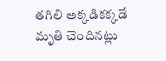తగిలి అక్కడికక్కడే మృతి చెందినట్లు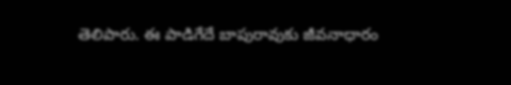తెలిపారు. ఈ పాడిగేదే బాపురావుకు జీవనాధారం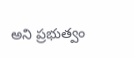అని ప్రభుత్వం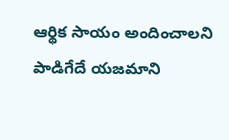ఆర్థిక సాయం అందించాలని పాడిగేదే యజమాని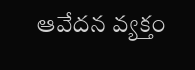ఆవేదన వ్యక్తం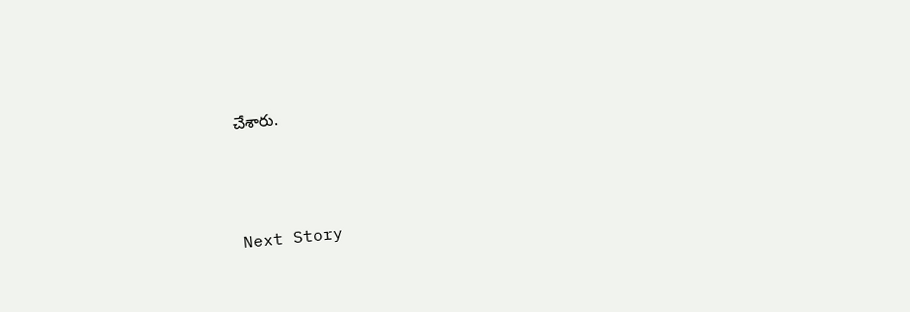చేశారు.




Next Story